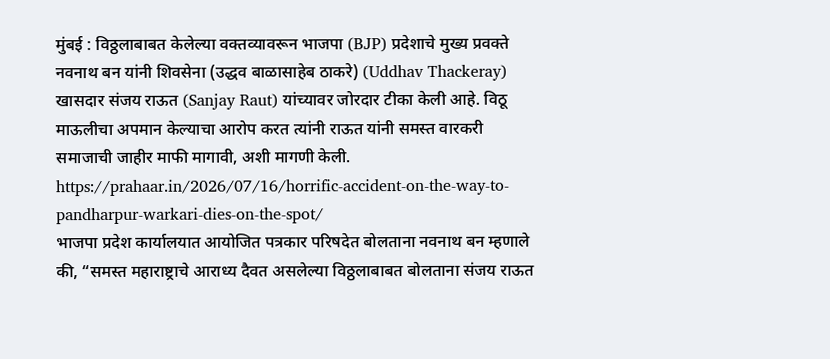मुंबई : विठ्ठलाबाबत केलेल्या वक्तव्यावरून भाजपा (BJP) प्रदेशाचे मुख्य प्रवक्ते नवनाथ बन यांनी शिवसेना (उद्धव बाळासाहेब ठाकरे) (Uddhav Thackeray) खासदार संजय राऊत (Sanjay Raut) यांच्यावर जोरदार टीका केली आहे. विठू माऊलीचा अपमान केल्याचा आरोप करत त्यांनी राऊत यांनी समस्त वारकरी समाजाची जाहीर माफी मागावी, अशी मागणी केली.
https://prahaar.in/2026/07/16/horrific-accident-on-the-way-to-pandharpur-warkari-dies-on-the-spot/
भाजपा प्रदेश कार्यालयात आयोजित पत्रकार परिषदेत बोलताना नवनाथ बन म्हणाले की, “समस्त महाराष्ट्राचे आराध्य दैवत असलेल्या विठ्ठलाबाबत बोलताना संजय राऊत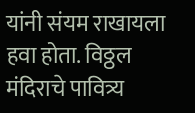यांनी संयम राखायला हवा होता. विठ्ठल मंदिराचे पावित्र्य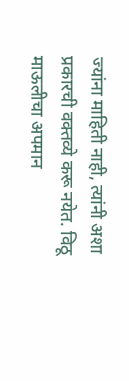ज्यांना माहिती नाही, त्यांनी अशा प्रकारची वक्तव्ये करू नयेत. विठू माऊलीचा अपमान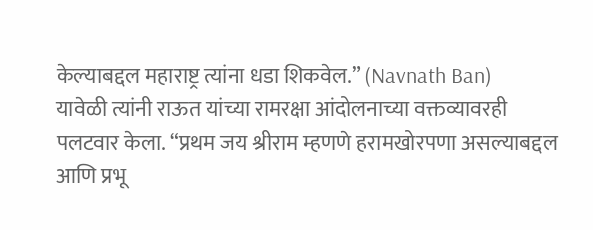केल्याबद्दल महाराष्ट्र त्यांना धडा शिकवेल.” (Navnath Ban)
यावेळी त्यांनी राऊत यांच्या रामरक्षा आंदोलनाच्या वक्तव्यावरही पलटवार केला. “प्रथम जय श्रीराम म्हणणे हरामखोरपणा असल्याबद्दल आणि प्रभू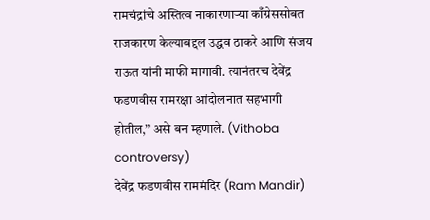रामचंद्रांचे अस्तित्व नाकारणाऱ्या काँग्रेससोबत राजकारण केल्याबद्दल उद्धव ठाकरे आणि संजय राऊत यांनी माफी मागावी. त्यानंतरच देवेंद्र फडणवीस रामरक्षा आंदोलनात सहभागी होतील,” असे बन म्हणाले. (Vithoba controversy)
देवेंद्र फडणवीस राममंदिर (Ram Mandir)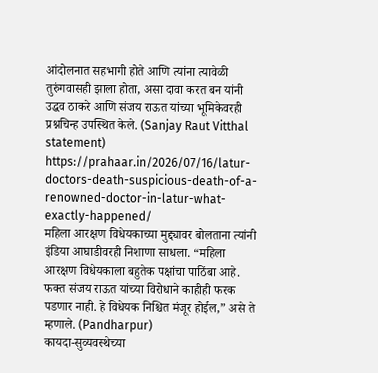आंदोलनात सहभागी होते आणि त्यांना त्यावेळी तुरुंगवासही झाला होता, असा दावा करत बन यांनी उद्धव ठाकरे आणि संजय राऊत यांच्या भूमिकेवरही प्रश्नचिन्ह उपस्थित केले. (Sanjay Raut Vitthal statement)
https://prahaar.in/2026/07/16/latur-doctors-death-suspicious-death-of-a-renowned-doctor-in-latur-what-exactly-happened/
महिला आरक्षण विधेयकाच्या मुद्द्यावर बोलताना त्यांनी इंडिया आघाडीवरही निशाणा साधला. “महिला आरक्षण विधेयकाला बहुतेक पक्षांचा पाठिंबा आहे. फक्त संजय राऊत यांच्या विरोधाने काहीही फरक पडणार नाही. हे विधेयक निश्चित मंजूर होईल,” असे ते म्हणाले. (Pandharpur)
कायदा-सुव्यवस्थेच्या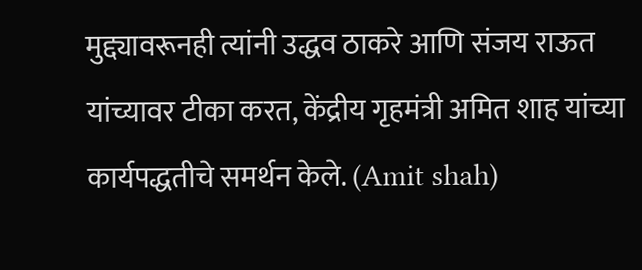मुद्द्यावरूनही त्यांनी उद्धव ठाकरे आणि संजय राऊत यांच्यावर टीका करत, केंद्रीय गृहमंत्री अमित शाह यांच्या कार्यपद्धतीचे समर्थन केले. (Amit shah)